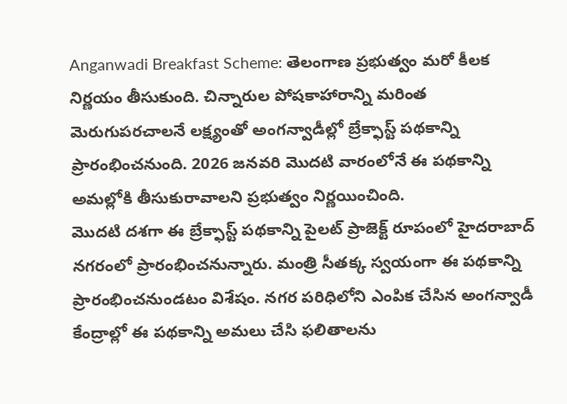Anganwadi Breakfast Scheme: తెలంగాణ ప్రభుత్వం మరో కీలక నిర్ణయం తీసుకుంది. చిన్నారుల పోషకాహారాన్ని మరింత మెరుగుపరచాలనే లక్ష్యంతో అంగన్వాడీల్లో బ్రేక్ఫాస్ట్ పథకాన్ని ప్రారంభించనుంది. 2026 జనవరి మొదటి వారంలోనే ఈ పథకాన్ని అమల్లోకి తీసుకురావాలని ప్రభుత్వం నిర్ణయించింది.
మొదటి దశగా ఈ బ్రేక్ఫాస్ట్ పథకాన్ని పైలట్ ప్రాజెక్ట్ రూపంలో హైదరాబాద్ నగరంలో ప్రారంభించనున్నారు. మంత్రి సీతక్క స్వయంగా ఈ పథకాన్ని ప్రారంభించనుండటం విశేషం. నగర పరిధిలోని ఎంపిక చేసిన అంగన్వాడీ కేంద్రాల్లో ఈ పథకాన్ని అమలు చేసి ఫలితాలను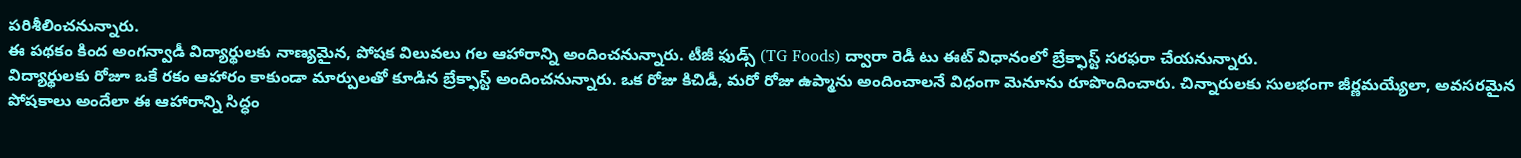పరిశీలించనున్నారు.
ఈ పథకం కింద అంగన్వాడీ విద్యార్థులకు నాణ్యమైన, పోషక విలువలు గల ఆహారాన్ని అందించనున్నారు. టీజీ ఫుడ్స్ (TG Foods) ద్వారా రెడీ టు ఈట్ విధానంలో బ్రేక్ఫాస్ట్ సరఫరా చేయనున్నారు.
విద్యార్థులకు రోజూ ఒకే రకం ఆహారం కాకుండా మార్పులతో కూడిన బ్రేక్ఫాస్ట్ అందించనున్నారు. ఒక రోజు కిచిడీ, మరో రోజు ఉప్మాను అందించాలనే విధంగా మెనూను రూపొందించారు. చిన్నారులకు సులభంగా జీర్ణమయ్యేలా, అవసరమైన పోషకాలు అందేలా ఈ ఆహారాన్ని సిద్ధం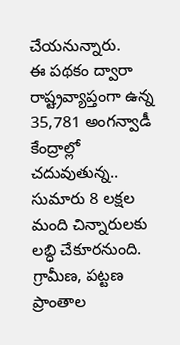చేయనున్నారు.
ఈ పథకం ద్వారా రాష్ట్రవ్యాప్తంగా ఉన్న 35,781 అంగన్వాడీ కేంద్రాల్లో చదువుతున్న.. సుమారు 8 లక్షల మంది చిన్నారులకు లబ్ధి చేకూరనుంది. గ్రామీణ, పట్టణ ప్రాంతాల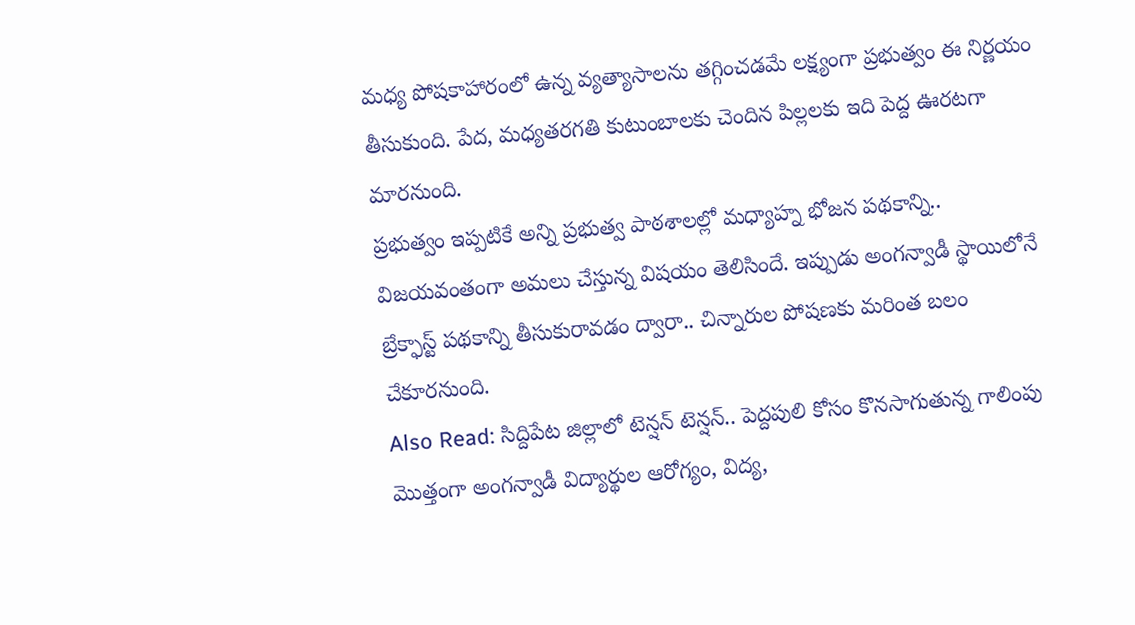మధ్య పోషకాహారంలో ఉన్న వ్యత్యాసాలను తగ్గించడమే లక్ష్యంగా ప్రభుత్వం ఈ నిర్ణయం తీసుకుంది. పేద, మధ్యతరగతి కుటుంబాలకు చెందిన పిల్లలకు ఇది పెద్ద ఊరటగా మారనుంది.
ప్రభుత్వం ఇప్పటికే అన్ని ప్రభుత్వ పాఠశాలల్లో మధ్యాహ్న భోజన పథకాన్ని.. విజయవంతంగా అమలు చేస్తున్న విషయం తెలిసిందే. ఇప్పుడు అంగన్వాడీ స్థాయిలోనే బ్రేక్ఫాస్ట్ పథకాన్ని తీసుకురావడం ద్వారా.. చిన్నారుల పోషణకు మరింత బలం చేకూరనుంది.
Also Read: సిద్దిపేట జిల్లాలో టెన్షన్ టెన్షన్.. పెద్దపులి కోసం కొనసాగుతున్న గాలింపు
మొత్తంగా అంగన్వాడీ విద్యార్థుల ఆరోగ్యం, విద్య,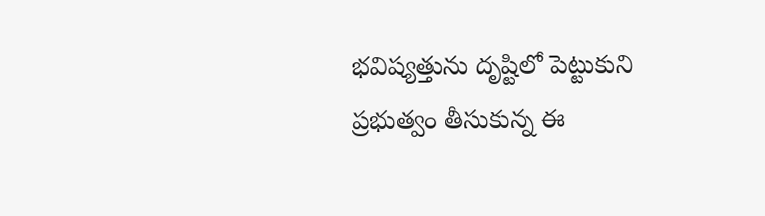భవిష్యత్తును దృష్టిలో పెట్టుకుని ప్రభుత్వం తీసుకున్న ఈ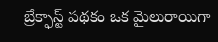బ్రేక్ఫాస్ట్ పథకం ఒక మైలురాయిగా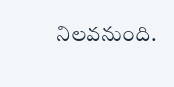నిలవనుంది.